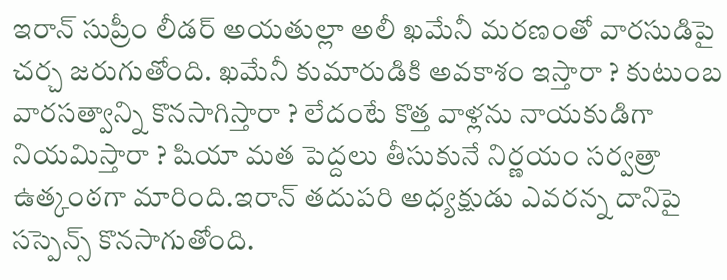ఇరాన్ సుప్రీం లీడర్ అయతుల్లా అలీ ఖమేనీ మరణంతో వారసుడిపై చర్చ జరుగుతోంది. ఖమేనీ కుమారుడికి అవకాశం ఇస్తారా ? కుటుంబ వారసత్వాన్ని కొనసాగిస్తారా ? లేదంటే కొత్త వాళ్లను నాయకుడిగా నియమిస్తారా ? షియా మత పెద్దలు తీసుకునే నిర్ణయం సర్వత్రా ఉత్కంఠగా మారింది.ఇరాన్ తదుపరి అధ్యక్షుడు ఎవరన్న దానిపై సస్పెన్స్ కొనసాగుతోంది.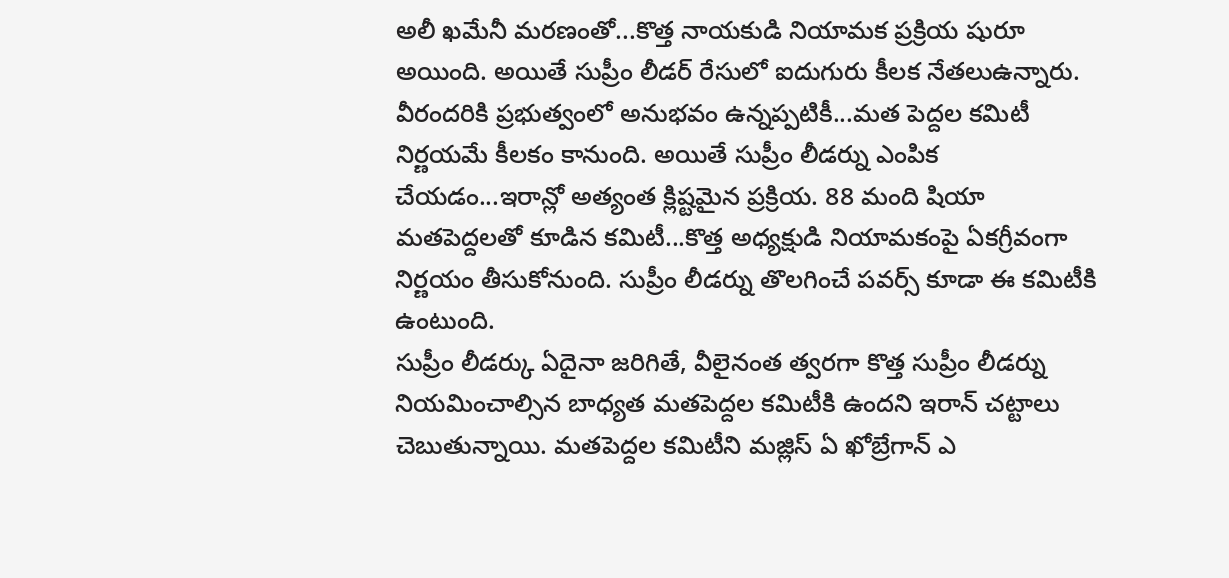అలీ ఖమేనీ మరణంతో...కొత్త నాయకుడి నియామక ప్రక్రియ షురూ అయింది. అయితే సుప్రీం లీడర్ రేసులో ఐదుగురు కీలక నేతలుఉన్నారు. వీరందరికి ప్రభుత్వంలో అనుభవం ఉన్నప్పటికీ...మత పెద్దల కమిటీ నిర్ణయమే కీలకం కానుంది. అయితే సుప్రీం లీడర్ను ఎంపిక చేయడం...ఇరాన్లో అత్యంత క్లిష్టమైన ప్రక్రియ. 88 మంది షియా మతపెద్దలతో కూడిన కమిటీ...కొత్త అధ్యక్షుడి నియామకంపై ఏకగ్రీవంగా నిర్ణయం తీసుకోనుంది. సుప్రీం లీడర్ను తొలగించే పవర్స్ కూడా ఈ కమిటీకి ఉంటుంది.
సుప్రీం లీడర్కు ఏదైనా జరిగితే, వీలైనంత త్వరగా కొత్త సుప్రీం లీడర్ను నియమించాల్సిన బాధ్యత మతపెద్దల కమిటీకి ఉందని ఇరాన్ చట్టాలు చెబుతున్నాయి. మతపెద్దల కమిటీని మజ్లిస్ ఏ ఖోబ్రేగాన్ ఎ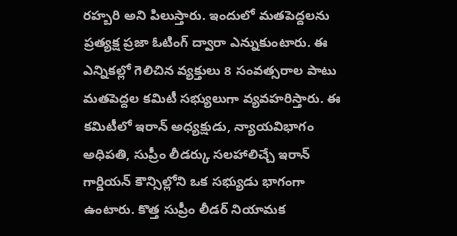రహ్బరి అని పిలుస్తారు. ఇందులో మతపెద్దలను ప్రత్యక్ష ప్రజా ఓటింగ్ ద్వారా ఎన్నుకుంటారు. ఈ ఎన్నికల్లో గెలిచిన వ్యక్తులు 8 సంవత్సరాల పాటు మతపెద్దల కమిటీ సభ్యులుగా వ్యవహరిస్తారు. ఈ కమిటీలో ఇరాన్ అధ్యక్షుడు, న్యాయవిభాగం అధిపతి, సుప్రీం లీడర్కు సలహాలిచ్చే ఇరాన్ గార్డియన్ కౌన్సిల్లోని ఒక సభ్యుడు భాగంగా ఉంటారు. కొత్త సుప్రీం లీడర్ నియామక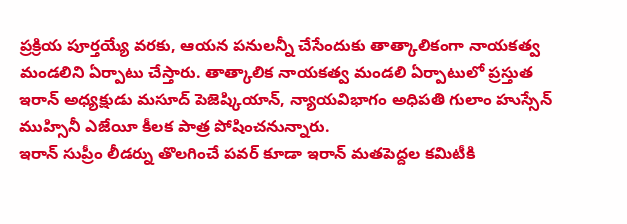ప్రక్రియ పూర్తయ్యే వరకు, ఆయన పనులన్నీ చేసేందుకు తాత్కాలికంగా నాయకత్వ మండలిని ఏర్పాటు చేస్తారు. తాత్కాలిక నాయకత్వ మండలి ఏర్పాటులో ప్రస్తుత ఇరాన్ అధ్యక్షుడు మసూద్ పెజెష్కియాన్, న్యాయవిభాగం అధిపతి గులాం హుస్సేన్ ముహ్సినీ ఎజేయీ కీలక పాత్ర పోషించనున్నారు.
ఇరాన్ సుప్రీం లీడర్ను తొలగించే పవర్ కూడా ఇరాన్ మతపెద్దల కమిటీకి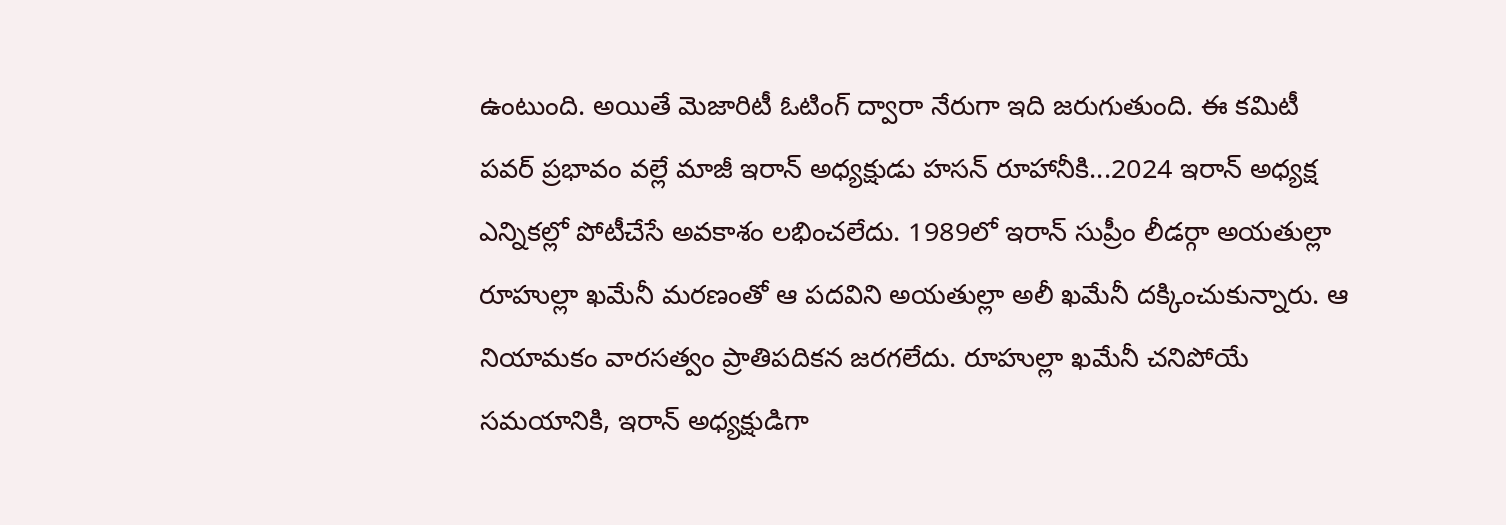ఉంటుంది. అయితే మెజారిటీ ఓటింగ్ ద్వారా నేరుగా ఇది జరుగుతుంది. ఈ కమిటీ పవర్ ప్రభావం వల్లే మాజీ ఇరాన్ అధ్యక్షుడు హసన్ రూహానీకి...2024 ఇరాన్ అధ్యక్ష ఎన్నికల్లో పోటీచేసే అవకాశం లభించలేదు. 1989లో ఇరాన్ సుప్రీం లీడర్గా అయతుల్లా రూహుల్లా ఖమేనీ మరణంతో ఆ పదవిని అయతుల్లా అలీ ఖమేనీ దక్కించుకున్నారు. ఆ నియామకం వారసత్వం ప్రాతిపదికన జరగలేదు. రూహుల్లా ఖమేనీ చనిపోయే సమయానికి, ఇరాన్ అధ్యక్షుడిగా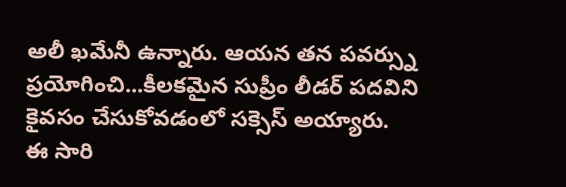అలీ ఖమేనీ ఉన్నారు. ఆయన తన పవర్స్ను ప్రయోగించి...కీలకమైన సుప్రీం లీడర్ పదవిని కైవసం చేసుకోవడంలో సక్సెస్ అయ్యారు.
ఈ సారి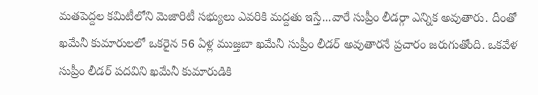మతపెద్దల కమిటీలోని మెజారిటీ సభ్యులు ఎవరికి మద్దతు ఇస్తే...వారే సుప్రీం లీడర్గా ఎన్నిక అవుతారు. దీంతో ఖమేనీ కుమారులలో ఒకరైన 56 ఏళ్ల ముజ్తబా ఖమేనీ సుప్రీం లీడర్ అవుతారనే ప్రచారం జరుగుతోంది. ఒకవేళ సుప్రీం లీడర్ పదవిని ఖమేనీ కుమారుడికి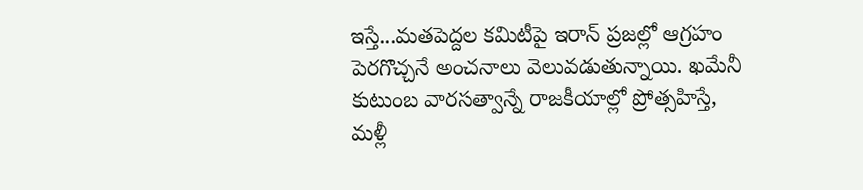ఇస్తే...మతపెద్దల కమిటీపై ఇరాన్ ప్రజల్లో ఆగ్రహం పెరగొచ్చనే అంచనాలు వెలువడుతున్నాయి. ఖమేనీ కుటుంబ వారసత్వాన్నే రాజకీయాల్లో ప్రోత్సహిస్తే, మళ్లీ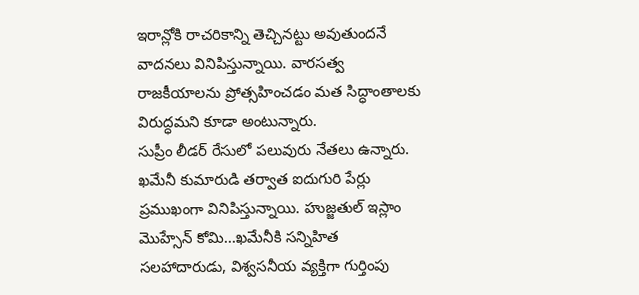ఇరాన్లోకి రాచరికాన్ని తెచ్చినట్టు అవుతుందనే వాదనలు వినిపిస్తున్నాయి. వారసత్వ రాజకీయాలను ప్రోత్సహించడం మత సిద్ధాంతాలకు విరుద్ధమని కూడా అంటున్నారు.
సుప్రీం లీడర్ రేసులో పలువురు నేతలు ఉన్నారు. ఖమేనీ కుమారుడి తర్వాత ఐదుగురి పేర్లు ప్రముఖంగా వినిపిస్తున్నాయి. హుజ్జతుల్ ఇస్లాం మొహ్సేన్ కోమి...ఖమేనీకి సన్నిహిత సలహాదారుడు, విశ్వసనీయ వ్యక్తిగా గుర్తింపు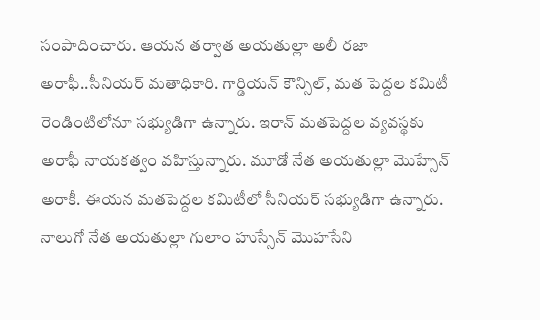సంపాదించారు. ఆయన తర్వాత అయతుల్లా అలీ రజా అరాఫీ..సీనియర్ మతాధికారి. గార్డియన్ కౌన్సిల్, మత పెద్దల కమిటీ రెండింటిలోనూ సభ్యుడిగా ఉన్నారు. ఇరాన్ మతపెద్దల వ్యవస్థకు అరాఫీ నాయకత్వం వహిస్తున్నారు. మూడో నేత అయతుల్లా మొహ్సేన్ అరాకీ. ఈయన మతపెద్దల కమిటీలో సీనియర్ సభ్యుడిగా ఉన్నారు.
నాలుగో నేత అయతుల్లా గులాం హుస్సేన్ మొహసేని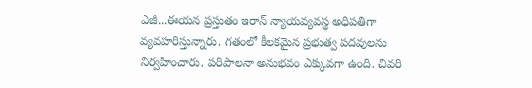ఎజీ...ఈయన ప్రస్తుతం ఇరాన్ న్యాయవ్యవస్థ అధిపతిగా వ్యవహరిస్తున్నారు. గతంలో కీలకమైన ప్రభుత్వ పదవులను నిర్వహించారు. పరిపాలనా అనుభవం ఎక్కువగా ఉంది. చివరి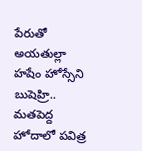పేరుతో అయతుల్లా హషేం హోస్సేని బుషెహ్రి.. మతపెద్ద హోదాలో పవిత్ర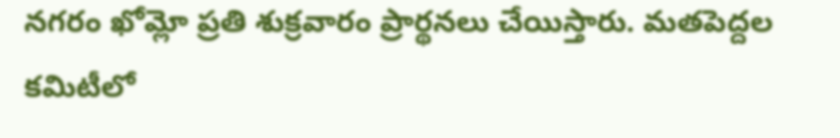నగరం ఖోమ్లో ప్రతి శుక్రవారం ప్రార్థనలు చేయిస్తారు. మతపెద్దల కమిటీలో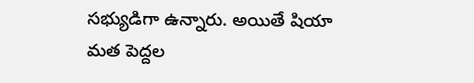సభ్యుడిగా ఉన్నారు. అయితే షియా మత పెద్దల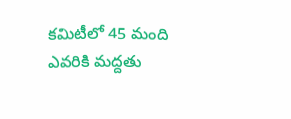కమిటీలో 45 మంది ఎవరికి మద్దతు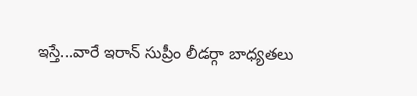ఇస్తే...వారే ఇరాన్ సుప్రీం లీడర్గా బాధ్యతలు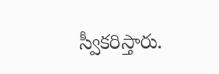స్వీకరిస్తారు.